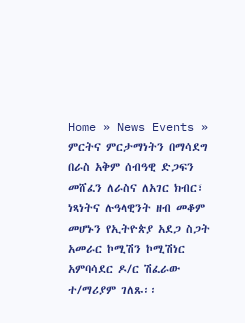Home » News Events » ምርትና ምርታማነትን በማሳደግ በራስ አቅም ሰብዓዊ ድጋፍን መሸፈን ለራስና ለአገር ክብር፣ ነጻነትና ሉዓላዊንት ዘብ መቆም መሆኑን የኢትዮጵያ አደጋ ስጋት አመራር ኮሚሽን ኮሚሽነር አምባሳደር ዶ/ር ሽፈራው ተ/ማሪያም ገለጹ፡፡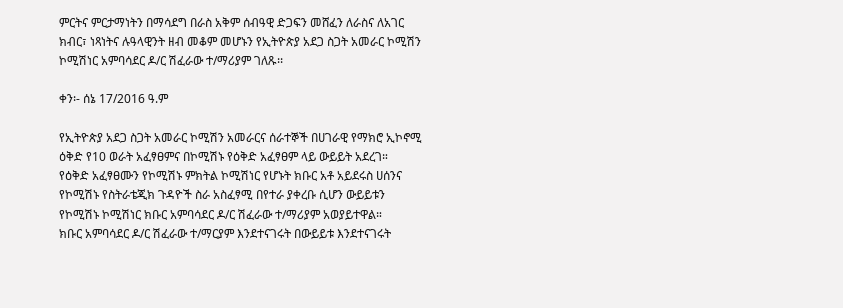ምርትና ምርታማነትን በማሳደግ በራስ አቅም ሰብዓዊ ድጋፍን መሸፈን ለራስና ለአገር ክብር፣ ነጻነትና ሉዓላዊንት ዘብ መቆም መሆኑን የኢትዮጵያ አደጋ ስጋት አመራር ኮሚሽን ኮሚሽነር አምባሳደር ዶ/ር ሽፈራው ተ/ማሪያም ገለጹ፡፡

ቀን፡- ሰኔ 17/2016 ዓ.ም

የኢትዮጵያ አደጋ ስጋት አመራር ኮሚሽን አመራርና ሰራተኞች በሀገራዊ የማክሮ ኢኮኖሚ ዕቅድ የ10 ወራት አፈፃፀምና በኮሚሽኑ የዕቅድ አፈፃፀም ላይ ውይይት አደረገ።
የዕቅድ አፈፃፀሙን የኮሚሽኑ ምክትል ኮሚሽነር የሆኑት ክቡር አቶ አይደሩስ ሀሰንና የኮሚሽኑ የስትራቴጂክ ጉዳዮች ስራ አስፈፃሚ በየተራ ያቀረቡ ሲሆን ውይይቱን የኮሚሽኑ ኮሚሽነር ክቡር አምባሳደር ዶ/ር ሽፈራው ተ/ማሪያም አወያይተዋል።
ክቡር አምባሳደር ዶ/ር ሽፈራው ተ/ማርያም እንደተናገሩት በውይይቱ እንደተናገሩት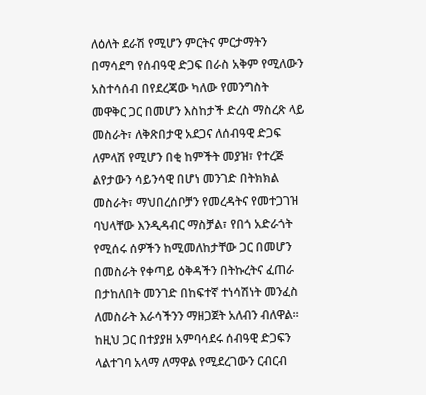ለዕለት ደራሽ የሚሆን ምርትና ምርታማትን በማሳደግ የሰብዓዊ ድጋፍ በራስ አቅም የሚለውን አስተሳሰብ በየደረጃው ካለው የመንግስት መዋቅር ጋር በመሆን እስከታች ድረስ ማስረጽ ላይ መስራት፣ ለቅጽበታዊ አደጋና ለሰብዓዊ ድጋፍ ለምላሽ የሚሆን በቂ ከምችት መያዝ፣ የተረጅ ልየታውን ሳይንሳዊ በሆነ መንገድ በትክክል መስራት፣ ማህበረሰቦቻን የመረዳትና የመተጋገዝ ባህላቸው እንዲዳብር ማስቻል፣ የበጎ አድራጎት የሚሰሩ ሰዎችን ከሚመለከታቸው ጋር በመሆን በመስራት የቀጣይ ዕቅዳችን በትኩረትና ፈጠራ በታከለበት መንገድ በከፍተኛ ተነሳሽነት መንፈስ ለመስራት እራሳችንን ማዘጋጀት አለብን ብለዋል፡፡
ከዚህ ጋር በተያያዘ አምባሳደሩ ሰብዓዊ ድጋፍን ላልተገባ አላማ ለማዋል የሚደረገውን ርብርብ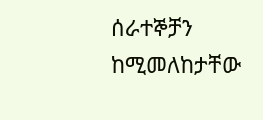ሰራተኞቻን ከሚመለከታቸው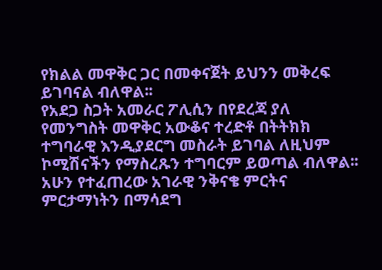የክልል መዋቅር ጋር በመቀናጀት ይህንን መቅረፍ ይገባናል ብለዋል፡፡
የአደጋ ስጋት አመራር ፖሊሲን በየደረጃ ያለ የመንግስት መዋቅር አውቆና ተረድቶ በትትክክ ተግባራዊ እንዲያደርግ መስራት ይገባል ለዚህም ኮሚሽናችን የማስረጹን ተግባርም ይወጣል ብለዋል፡፡ አሁን የተፈጠረው አገራዊ ንቅናቄ ምርትና ምርታማነትን በማሳደግ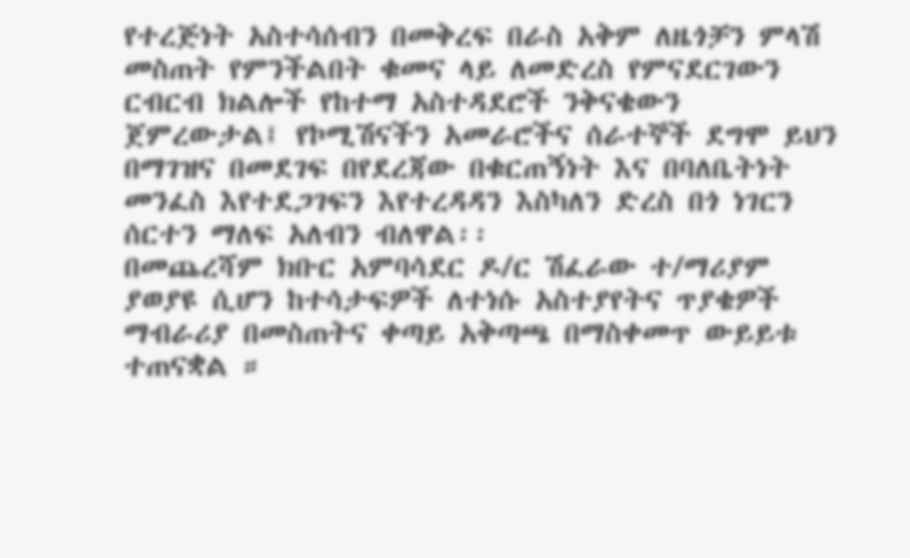የተረጅነት አስተሳሰብን በመቅረፍ በራስ አቅም ለዜጎቻን ምላሽ መስጠት የምንችልበት ቁመና ላይ ለመድረስ የምናደርገውን ርብርብ ክልሎች የከተማ አስተዳደሮች ንቅናቄውን ጀምረውታል፤ የኮሚሽናችን አመራሮችና ሰራተኞች ደግሞ ይህን በማገዝና በመደገፍ በየደረጃው በቁርጠኝነት እና በባለቤትነት መንፈስ እየተደጋገፍን እየተረዳዳን እስካለን ድረስ በጎ ነገርን ሰርተን ማለፍ አለብን ብለዋል፡፡
በመጨረሻም ክቡር አምባሳደር ዶ/ር ሽፈራው ተ/ማሪያም ያወያዩ ሲሆን ከተሳታፍዎች ለተነሱ አስተያየትና ጥያቄዎች ማብራሪያ በመስጠትና ቀጣይ አቅጣጫ በማስቀመጥ ውይይቱ ተጠናቋል ።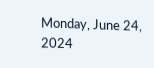Monday, June 24, 2024